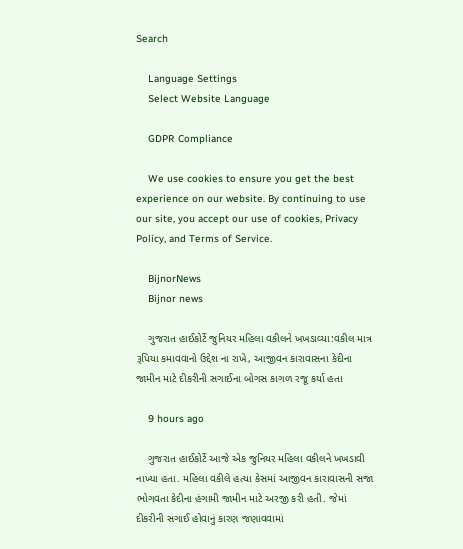Search

    Language Settings
    Select Website Language

    GDPR Compliance

    We use cookies to ensure you get the best experience on our website. By continuing to use our site, you accept our use of cookies, Privacy Policy, and Terms of Service.

    BijnorNews
    Bijnor news

    ગુજરાત હાઈકોર્ટે જુનિયર મહિલા વકીલને ખખડાવ્યા:વકીલ માત્ર રૂપિયા કમાવવાનો ઉદ્દેશ ના રાખે, આજીવન કારાવાસના કેદીના જામીન માટે દીકરીની સગાઈના બોગસ કાગળ રજૂ કર્યા હતા

    9 hours ago

    ગુજરાત હાઈકોર્ટે આજે એક જુનિયર મહિલા વકીલને ખખડાવી નાખ્યા હતા. મહિલા વકીલે હત્યા કેસમાં આજીવન કારાવાસની સજા ભોગવતા કેદીના હંગામી જામીન માટે અરજી કરી હતી. જેમાં દીકરીની સગાઈ હોવાનું કારણ જણાવવામાં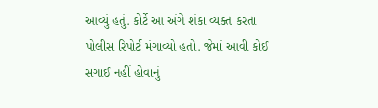આવ્યું હતું. કોર્ટે આ અંગે શંકા વ્યક્ત કરતા પોલીસ રિપોર્ટ મંગાવ્યો હતો. જેમાં આવી કોઈ સગાઈ નહીં હોવાનું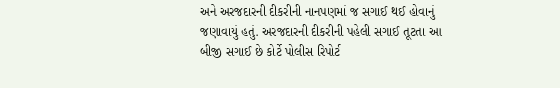અને અરજદારની દીકરીની નાનપણમાં જ સગાઈ થઈ હોવાનું જણાવાયું હતું. અરજદારની દીકરીની પહેલી સગાઈ તૂટતા આ બીજી સગાઈ છે કોર્ટે પોલીસ રિપોર્ટ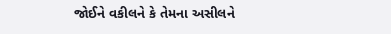જોઈને વકીલને કે તેમના અસીલને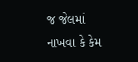જ જેલમાં નાખવા કે કેમ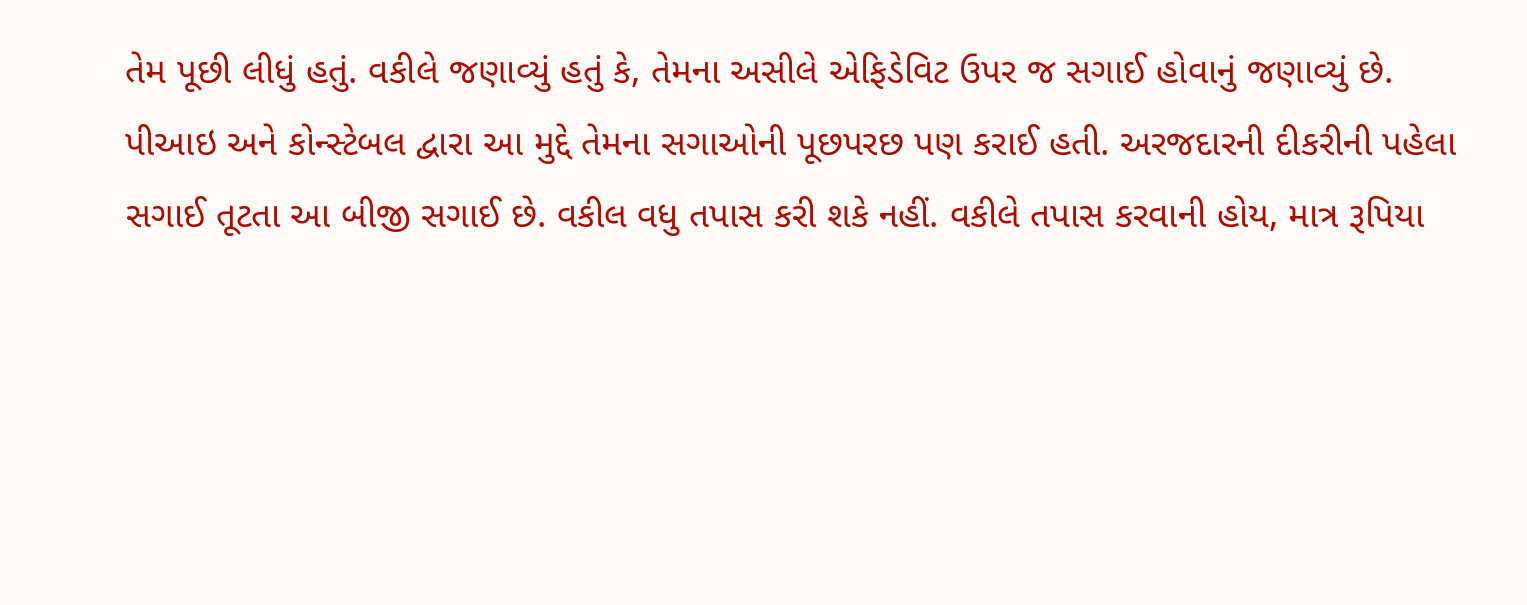તેમ પૂછી લીધું હતું. વકીલે જણાવ્યું હતું કે, તેમના અસીલે એફિડેવિટ ઉપર જ સગાઈ હોવાનું જણાવ્યું છે. પીઆઇ અને કોન્સ્ટેબલ દ્વારા આ મુદ્દે તેમના સગાઓની પૂછપરછ પણ કરાઈ હતી. અરજદારની દીકરીની પહેલા સગાઈ તૂટતા આ બીજી સગાઈ છે. વકીલ વધુ તપાસ કરી શકે નહીં. વકીલે તપાસ કરવાની હોય, માત્ર રૂપિયા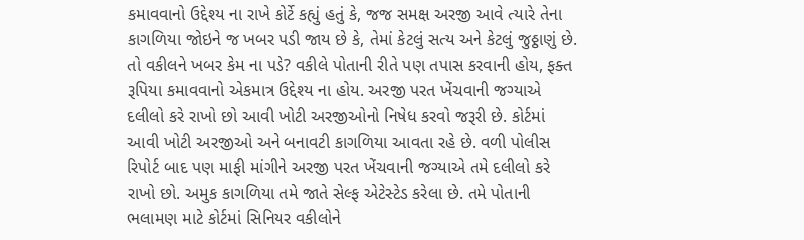કમાવવાનો ઉદ્દેશ્ય ના રાખે કોર્ટે કહ્યું હતું કે, જજ સમક્ષ અરજી આવે ત્યારે તેના કાગળિયા જોઇને જ ખબર પડી જાય છે કે, તેમાં કેટલું સત્ય અને કેટલું જુઠ્ઠાણું છે. તો વકીલને ખબર કેમ ના પડે? વકીલે પોતાની રીતે પણ તપાસ કરવાની હોય, ફક્ત રૂપિયા કમાવવાનો એકમાત્ર ઉદ્દેશ્ય ના હોય. અરજી પરત ખેંચવાની જગ્યાએ દલીલો કરે રાખો છો આવી ખોટી અરજીઓનો નિષેધ કરવો જરૂરી છે. કોર્ટમાં આવી ખોટી અરજીઓ અને બનાવટી કાગળિયા આવતા રહે છે. વળી પોલીસ રિપોર્ટ બાદ પણ માફી માંગીને અરજી પરત ખેંચવાની જગ્યાએ તમે દલીલો કરે રાખો છો. અમુક કાગળિયા તમે જાતે સેલ્ફ એટેસ્ટેડ કરેલા છે. તમે પોતાની ભલામણ માટે કોર્ટમાં સિનિયર વકીલોને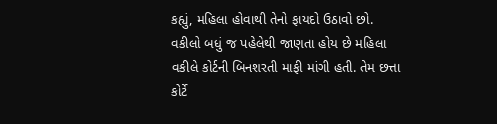કહ્યું, મહિલા હોવાથી તેનો ફાયદો ઉઠાવો છો. વકીલો બધું જ પહેલેથી જાણતા હોય છે મહિલા વકીલે કોર્ટની બિનશરતી માફી માંગી હતી. તેમ છત્તા કોર્ટે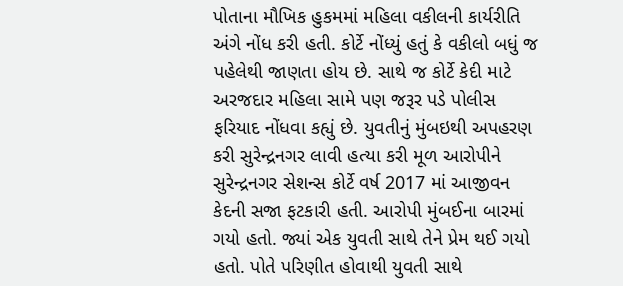પોતાના મૌખિક હુકમમાં મહિલા વકીલની કાર્યરીતિ અંગે નોંધ કરી હતી. કોર્ટે નોંધ્યું હતું કે વકીલો બધું જ પહેલેથી જાણતા હોય છે. સાથે જ કોર્ટે કેદી માટે અરજદાર મહિલા સામે પણ જરૂર પડે પોલીસ ફરિયાદ નોંધવા કહ્યું છે. યુવતીનું મુંબઇથી અપહરણ કરી સુરેન્દ્રનગર લાવી હત્યા કરી મૂળ આરોપીને સુરેન્દ્રનગર સેશન્સ કોર્ટે વર્ષ 2017 માં આજીવન કેદની સજા ફટકારી હતી. આરોપી મુંબઈના બારમાં ગયો હતો. જ્યાં એક યુવતી સાથે તેને પ્રેમ થઈ ગયો હતો. પોતે પરિણીત હોવાથી યુવતી સાથે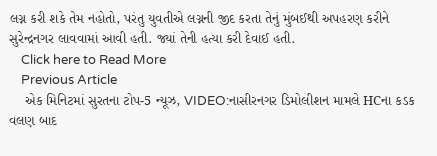લગ્ન કરી શકે તેમ નહોતો, પરંતુ યુવતીએ લગ્નની જીદ કરતા તેનું મુંબઈથી અપહરણ કરીને સુરેન્દ્રનગર લાવવામાં આવી હતી. જ્યાં તેની હત્યા કરી દેવાઈ હતી.
    Click here to Read More
    Previous Article
    એક મિનિટમાં સુરતના ટોપ-5 ન્યૂઝ, VIDEO:નાસીરનગર ડિમોલીશન મામલે HCના કડક વલણ બાદ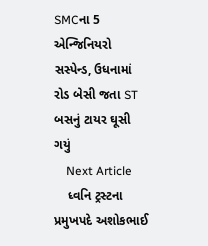SMCના 5 એન્જિનિયરો સસ્પેન્ડ, ઉધનામાં રોડ બેસી જતા ST બસનું ટાયર ઘૂસી ગયું
    Next Article
    ધ્વનિ ટ્રસ્ટના પ્રમુખપદે અશોકભાઈ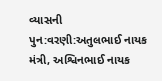વ્યાસની પુન:વરણી:અતુલભાઈ નાયક મંત્રી, અશ્વિનભાઈ નાયક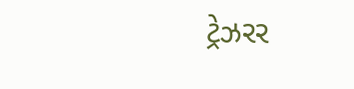ટ્રેઝરર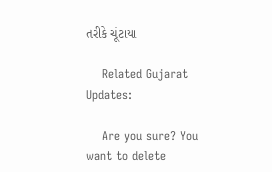તરીકે ચૂંટાયા

    Related Gujarat Updates:

    Are you sure? You want to delete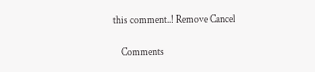this comment..! Remove Cancel

    Comments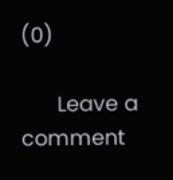(0)

      Leave a comment